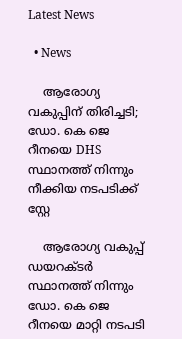Latest News

  • News

    ആരോഗ്യ വകുപ്പിന് തിരിച്ചടി; ഡോ. കെ ജെ റീനയെ DHS സ്ഥാനത്ത് നിന്നും നീക്കിയ നടപടിക്ക് സ്റ്റേ

    ആരോഗ്യ വകുപ്പ് ഡയറക്ടർ സ്ഥാനത്ത് നിന്നും ഡോ. കെ ജെ റീനയെ മാറ്റി നടപടി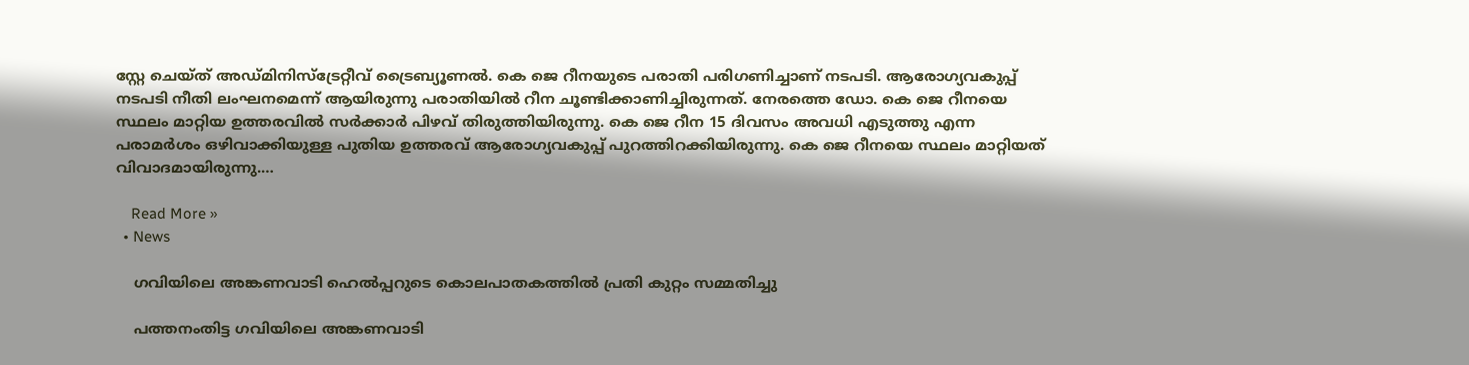സ്റ്റേ ചെയ്ത് അഡ്മിനിസ്ട്രേറ്റീവ് ട്രൈബ്യൂണൽ. കെ ജെ റീനയുടെ പരാതി പരിഗണിച്ചാണ് നടപടി. ആരോഗ്യവകുപ്പ് നടപടി നീതി ലംഘനമെന്ന് ആയിരുന്നു പരാതിയിൽ റീന ചൂണ്ടിക്കാണിച്ചിരുന്നത്. നേരത്തെ ഡോ. കെ ജെ റീനയെ സ്ഥലം മാറ്റിയ ഉത്തരവിൽ സർക്കാർ പിഴവ് തിരുത്തിയിരുന്നു. കെ ജെ റീന 15 ദിവസം അവധി എടുത്തു എന്ന പരാമര്‍ശം ഒഴിവാക്കിയുള്ള പുതിയ ഉത്തരവ് ആരോഗ്യവകുപ്പ് പുറത്തിറക്കിയിരുന്നു. കെ ജെ റീനയെ സ്ഥലം മാറ്റിയത് വിവാദമായിരുന്നു.…

    Read More »
  • News

    ഗവിയിലെ അങ്കണവാടി ഹെൽപ്പറുടെ കൊലപാതകത്തിൽ പ്രതി കുറ്റം സമ്മതിച്ചു

    പത്തനംതിട്ട ഗവിയിലെ അങ്കണവാടി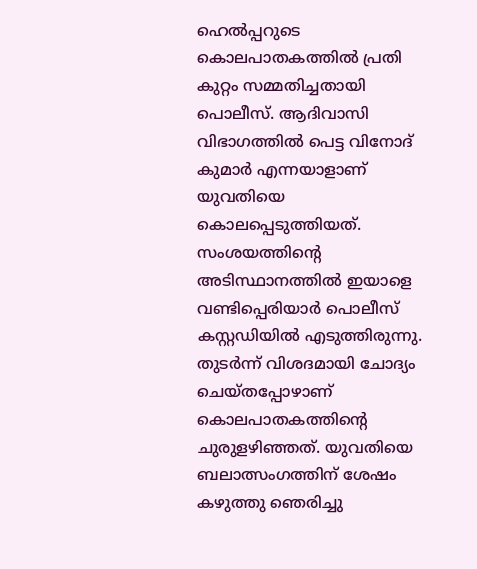ഹെൽപ്പറുടെ കൊലപാതകത്തിൽ പ്രതി കുറ്റം സമ്മതിച്ചതായി പൊലീസ്. ആദിവാസി വിഭാഗത്തിൽ പെട്ട വിനോദ് കുമാർ എന്നയാളാണ് യുവതിയെ കൊലപ്പെടുത്തിയത്. സംശയത്തിന്റെ അടിസ്ഥാനത്തിൽ ഇയാളെ വണ്ടിപ്പെരിയാർ പൊലീസ് കസ്റ്റഡിയിൽ എടുത്തിരുന്നു. തുടർന്ന് വിശദമായി ചോദ്യം ചെയ്തപ്പോഴാണ് കൊലപാതകത്തിന്റെ ചുരുളഴിഞ്ഞത്. യുവതിയെ ബലാത്സംഗത്തിന് ശേഷം കഴുത്തു ഞെരിച്ചു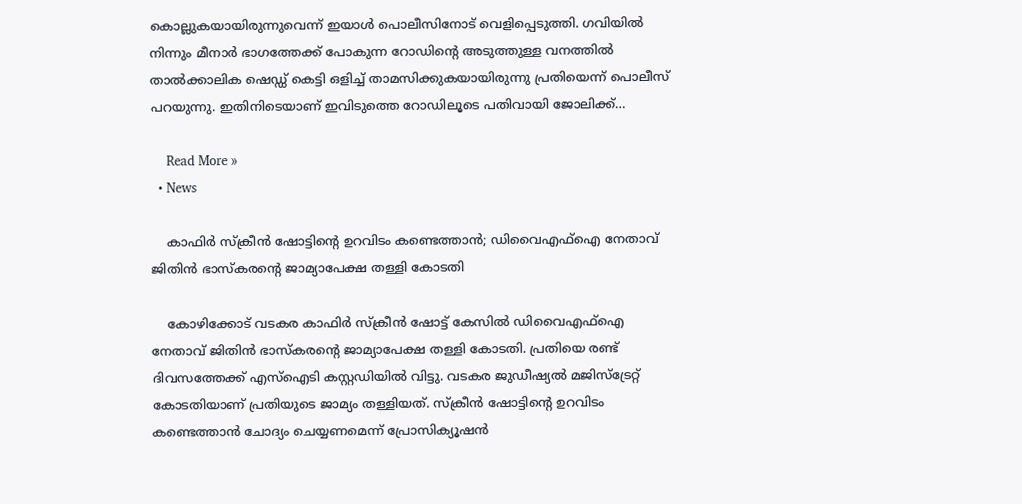കൊല്ലുകയായിരുന്നുവെന്ന് ഇയാൾ പൊലീസിനോട് വെളിപ്പെടുത്തി. ഗവിയിൽ നിന്നും മീനാർ ഭാഗത്തേക്ക് പോകുന്ന റോഡിൻ്റെ അടുത്തുള്ള വനത്തിൽ താൽക്കാലിക ഷെഡ്ഡ് കെട്ടി ഒളിച്ച് താമസിക്കുകയായിരുന്നു പ്രതിയെന്ന് പൊലീസ് പറയുന്നു. ഇതിനിടെയാണ് ഇവിടുത്തെ റോഡിലൂടെ പതിവായി ജോലിക്ക്…

    Read More »
  • News

    കാഫിർ സ്ക്രീൻ ഷോട്ടിൻ്റെ ഉറവിടം കണ്ടെത്താൻ; ഡിവൈഎഫ്ഐ നേതാവ് ജിതിൻ ഭാസ്കരൻ്റെ ജാമ്യാപേക്ഷ തള്ളി കോടതി

    കോഴിക്കോട് വടകര കാഫിർ സ്ക്രീൻ ഷോട്ട് കേസിൽ ഡിവൈഎഫ്ഐ നേതാവ് ജിതിൻ ഭാസ്കരൻ്റെ ജാമ്യാപേക്ഷ തള്ളി കോടതി. പ്രതിയെ രണ്ട് ദിവസത്തേക്ക് എസ്ഐടി കസ്റ്റഡിയിൽ വിട്ടു. വടകര ജുഡീഷ്യൽ മജിസ്ട്രേറ്റ് കോടതിയാണ് പ്രതിയുടെ ജാമ്യം തള്ളിയത്. സ്ക്രീൻ ഷോട്ടിൻ്റെ ഉറവിടം കണ്ടെത്താൻ ചോദ്യം ചെയ്യണമെന്ന് പ്രോസിക്യൂഷൻ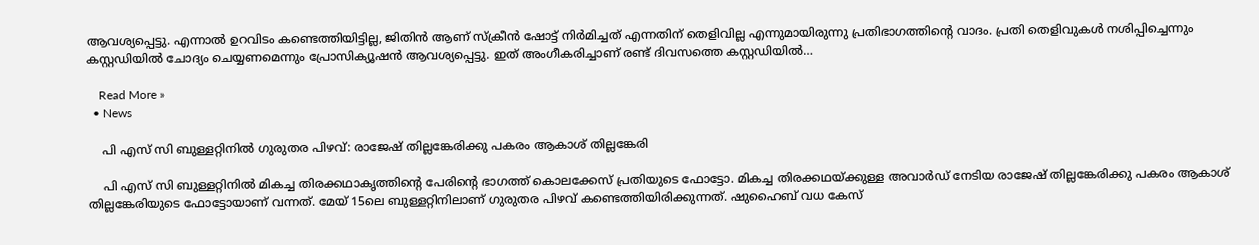ആവശ്യപ്പെട്ടു. എന്നാൽ ഉറവിടം കണ്ടെത്തിയിട്ടില്ല, ജിതിൻ ആണ് സ്ക്രീൻ ഷോട്ട് നിർമിച്ചത് എന്നതിന് തെളിവില്ല എന്നുമായിരുന്നു പ്രതിഭാഗത്തിന്റെ വാദം. പ്രതി തെളിവുകൾ നശിപ്പിച്ചെന്നും കസ്റ്റഡിയിൽ ചോദ്യം ചെയ്യണമെന്നും പ്രോസിക്യൂഷൻ ആവശ്യപ്പെട്ടു. ഇത് അംഗീകരിച്ചാണ് രണ്ട് ദിവസത്തെ കസ്റ്റഡിയിൽ…

    Read More »
  • News

    പി എസ് സി ബുള്ളറ്റിനിൽ ഗുരുതര പിഴവ്: രാജേഷ് തില്ലങ്കേരിക്കു പകരം ആകാശ് തില്ലങ്കേരി

    പി എസ് സി ബുള്ളറ്റിനിൽ മികച്ച തിരക്കഥാകൃത്തിൻ്റെ പേരിൻ്റെ ഭാഗത്ത് കൊലക്കേസ് പ്രതിയുടെ ഫോട്ടോ. മികച്ച തിരക്കഥയ്ക്കുള്ള അവാർഡ് നേടിയ രാജേഷ് തില്ലങ്കേരിക്കു പകരം ആകാശ് തില്ലങ്കേരിയുടെ ഫോട്ടോയാണ് വന്നത്. മേയ് 15ലെ ബുള്ളറ്റിനിലാണ് ഗുരുതര പിഴവ് കണ്ടെത്തിയിരിക്കുന്നത്. ഷുഹൈബ് വധ കേസ്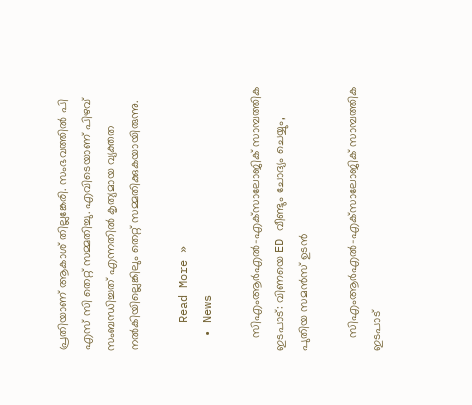പ്രതിയാണ് ആകാശ് തില്ലങ്കേരി. സംഭവത്തിൽ പി എസ് സി തെറ്റ് സമ്മതിച്ചു. എവിടെയാണ് പിഴവ് സംബന്ധിച്ചത് എന്നതിൽ കൃത്യമായ വ്യക്തത നൽകിയില്ലെങ്കിലും തെറ്റ് സമ്മതിക്കുകയായിരുന്നു.

    Read More »
  • News

    സിഎംആര്‍എല്‍-എക്‌സാലോജിക് സാമ്പത്തിക ഇടപാട്: വിണയെ ED വീണ്ടും ചോദ്യം ചെയ്യും, പുതിയ സമന്‍സ് ഉടന്‍

    സിഎംആര്‍എല്‍-എക്‌സാലോജിക് സാമ്പത്തിക ഇടപാട്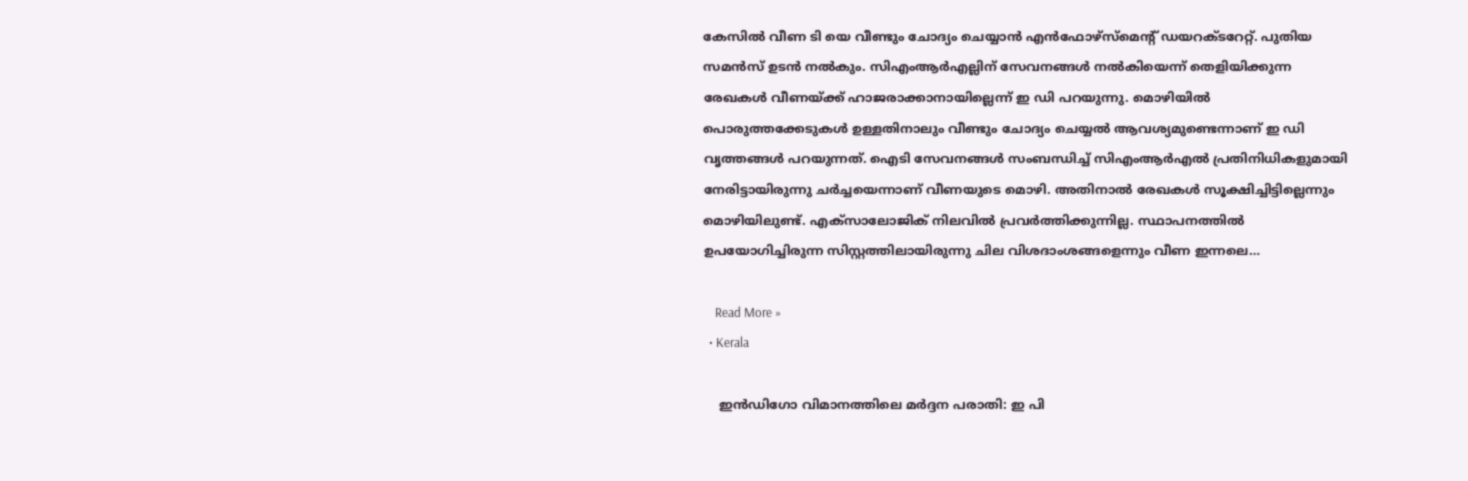കേസില്‍ വീണ ടി യെ വീണ്ടും ചോദ്യം ചെയ്യാന്‍ എന്‍ഫോഴ്‌സ്‌മെന്റ് ഡയറക്ടറേറ്റ്. പുതിയ സമന്‍സ് ഉടന്‍ നല്‍കും. സിഎംആര്‍എല്ലിന് സേവനങ്ങള്‍ നല്‍കിയെന്ന് തെളിയിക്കുന്ന രേഖകള്‍ വീണയ്ക്ക് ഹാജരാക്കാനായില്ലെന്ന് ഇ ഡി പറയുന്നു. മൊഴിയില്‍ പൊരുത്തക്കേടുകള്‍ ഉള്ളതിനാലും വീണ്ടും ചോദ്യം ചെയ്യല്‍ ആവശ്യമുണ്ടെന്നാണ് ഇ ഡി വൃത്തങ്ങള്‍ പറയുന്നത്. ഐടി സേവനങ്ങള്‍ സംബന്ധിച്ച് സിഎംആര്‍എല്‍ പ്രതിനിധികളുമായി നേരിട്ടായിരുന്നു ചര്‍ച്ചയെന്നാണ് വീണയുടെ മൊഴി. അതിനാല്‍ രേഖകള്‍ സൂക്ഷിച്ചിട്ടില്ലെന്നും മൊഴിയിലുണ്ട്. എക്സാലോജിക് നിലവില്‍ പ്രവര്‍ത്തിക്കുന്നില്ല. സ്ഥാപനത്തില്‍ ഉപയോഗിച്ചിരുന്ന സിസ്റ്റത്തിലായിരുന്നു ചില വിശദാംശങ്ങളെന്നും വീണ ഇന്നലെ…

    Read More »
  • Kerala

    ഇന്‍ഡിഗോ വിമാനത്തിലെ മര്‍ദ്ദന പരാതി: ഇ പി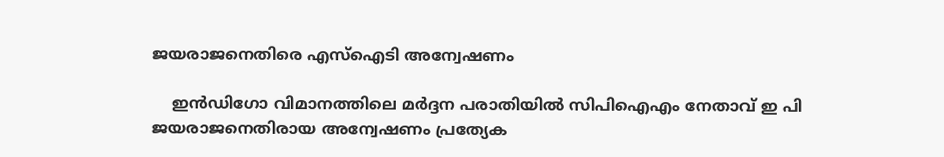ജയരാജനെതിരെ എസ്‌ഐടി അന്വേഷണം

    ഇന്‍ഡിഗോ വിമാനത്തിലെ മര്‍ദ്ദന പരാതിയില്‍ സിപിഐഎം നേതാവ് ഇ പി ജയരാജനെതിരായ അന്വേഷണം പ്രത്യേക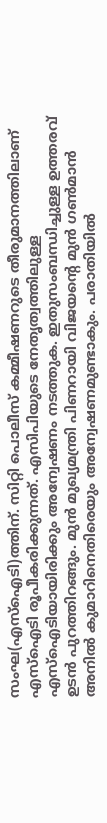സംഘ(എസ്‌ഐടി)ത്തിന്. സിറ്റി പൊലീസ് കമ്മീഷണറുടെ തീരുമാനത്തിലാണ് എസ്‌ഐടി രൂപീകരിക്കുന്നത്. എസിപിയുടെ നേതൃത്വത്തിലുള്ള എസ്‌ഐടിയായിരിക്കും അന്വേഷണം നടത്തുക. ഇതുസംബന്ധിച്ചുള്ള ഉത്തരവ് ഉടന്‍ പുറത്തിറങ്ങും. മുന്‍ മുഖ്യമന്ത്രി പിണറായി വിജയന്റെ മുന്‍ ഗണ്‍മാന്‍ അനില്‍ കുമാറിനെതിരെയും അന്വേഷണമുണ്ടാകും. പരാതിയില്‍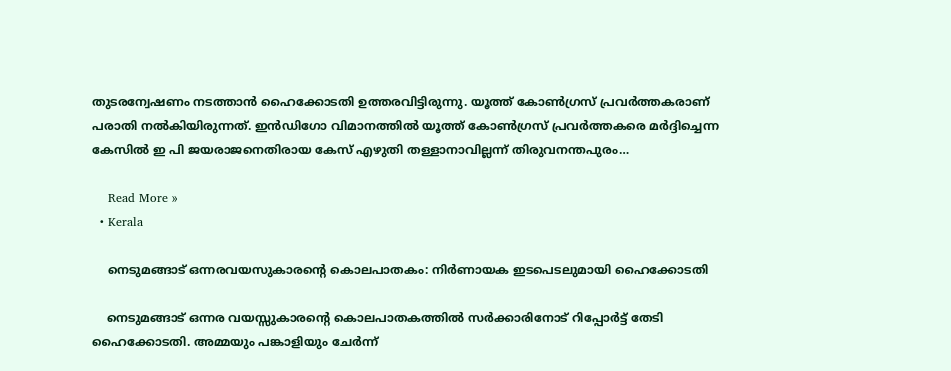തുടരന്വേഷണം നടത്താന്‍ ഹൈക്കോടതി ഉത്തരവിട്ടിരുന്നു. യൂത്ത് കോണ്‍ഗ്രസ് പ്രവര്‍ത്തകരാണ് പരാതി നല്‍കിയിരുന്നത്. ഇന്‍ഡിഗോ വിമാനത്തില്‍ യൂത്ത് കോണ്‍ഗ്രസ് പ്രവര്‍ത്തകരെ മര്‍ദ്ദിച്ചെന്ന കേസില്‍ ഇ പി ജയരാജനെതിരായ കേസ് എഴുതി തള്ളാനാവില്ലന്ന് തിരുവനന്തപുരം…

    Read More »
  • Kerala

    നെടുമങ്ങാട് ഒന്നരവയസുകാരന്റെ കൊലപാതകം: നിർണായക ഇടപെടലുമായി ഹൈക്കോടതി

    നെടുമങ്ങാട് ഒന്നര വയസ്സുകാരന്റെ കൊലപാതകത്തിൽ സർക്കാരിനോട് റിപ്പോർട്ട് തേടി ഹൈക്കോടതി. അമ്മയും പങ്കാളിയും ചേർന്ന്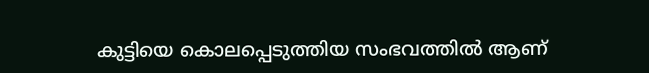കുട്ടിയെ കൊലപ്പെടുത്തിയ സംഭവത്തിൽ ആണ്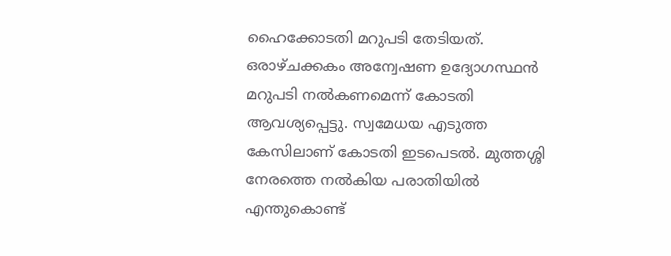ഹൈക്കോടതി മറുപടി തേടിയത്. ഒരാഴ്ചക്കകം അന്വേഷണ ഉദ്യോഗസ്ഥൻ മറുപടി നൽകണമെന്ന് കോടതി ആവശ്യപ്പെട്ടു. സ്വമേധയ എടുത്ത കേസിലാണ് കോടതി ഇടപെടൽ. മുത്തശ്ശി നേരത്തെ നൽകിയ പരാതിയിൽ എന്തുകൊണ്ട്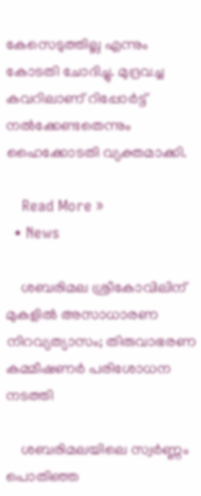കേസെടുത്തില്ല എന്നും കോടതി ചോദിച്ചു. മുദ്രവച്ച കവറിലാണ് റിപ്പോർട്ട് നൽക്കേണ്ടതെന്നും ഹൈക്കോ‌ടതി വ്യക്തമാക്കി.

    Read More »
  • News

    ശബരിമല ശ്രീകോവിലിന് മുകളിൽ അസാധാരണ നിറവ്യത്യാസം; തിരുവാഭരണ കമ്മീഷണർ പരിശോധന നടത്തി

    ശബരിമലയിലെ സ്വർണ്ണം പൊതിഞ്ഞ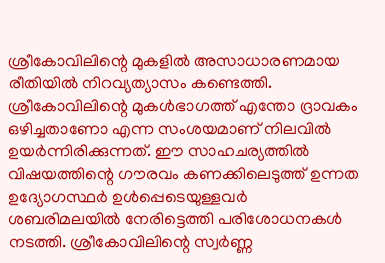ശ്രീകോവിലിന്റെ മുകളിൽ അസാധാരണമായ രീതിയിൽ നിറവ്യത്യാസം കണ്ടെത്തി. ശ്രീകോവിലിന്റെ മുകൾഭാഗത്ത് എന്തോ ദ്രാവകം ഒഴിച്ചതാണോ എന്ന സംശയമാണ് നിലവിൽ ഉയർന്നിരിക്കുന്നത്. ഈ സാഹചര്യത്തിൽ വിഷയത്തിന്റെ ഗൗരവം കണക്കിലെടുത്ത് ഉന്നത ഉദ്യോഗസ്ഥർ ഉൾപ്പെടെയുള്ളവർ ശബരിമലയിൽ നേരിട്ടെത്തി പരിശോധനകൾ നടത്തി. ശ്രീകോവിലിന്റെ സ്വർണ്ണ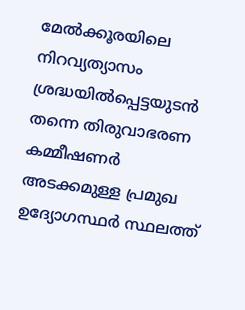മേൽക്കൂരയിലെ നിറവ്യത്യാസം ശ്രദ്ധയിൽപ്പെട്ടയുടൻ തന്നെ തിരുവാഭരണ കമ്മീഷണർ അടക്കമുള്ള പ്രമുഖ ഉദ്യോഗസ്ഥർ സ്ഥലത്ത്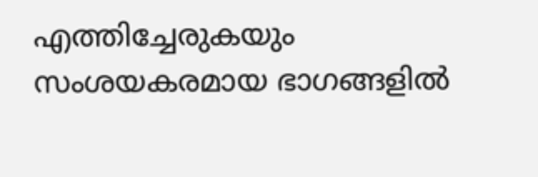എത്തിച്ചേരുകയും സംശയകരമായ ഭാഗങ്ങളിൽ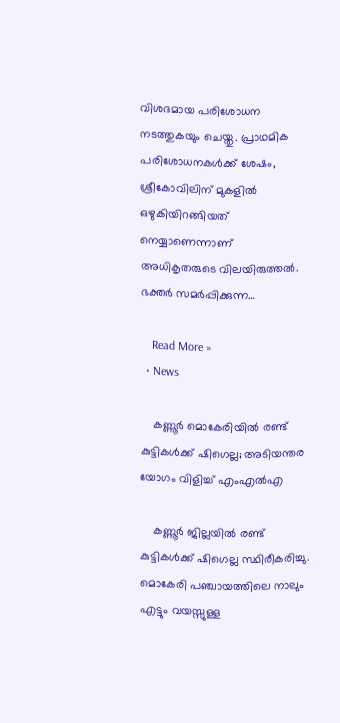വിശദമായ പരിശോധന നടത്തുകയും ചെയ്തു. പ്രാഥമിക പരിശോധനകൾക്ക് ശേഷം, ശ്രീകോവിലിന് മുകളിൽ ഒഴുകിയിറങ്ങിയത് നെയ്യാണെന്നാണ് അധികൃതരുടെ വിലയിരുത്തൽ. ഭക്തർ സമർപ്പിക്കുന്ന…

    Read More »
  • News

    കണ്ണൂര്‍ മൊകേരിയില്‍ രണ്ട് കുട്ടികള്‍ക്ക് ഷിഗെല്ല; അടിയന്തര യോഗം വിളിച്ച് എംഎല്‍എ

    കണ്ണൂര്‍ ജില്ലയില്‍ രണ്ട് കുട്ടികള്‍ക്ക് ഷിഗെല്ല സ്ഥിരീകരിച്ചു. മൊകേരി പഞ്ചായത്തിലെ നാലും എട്ടും വയസ്സുള്ള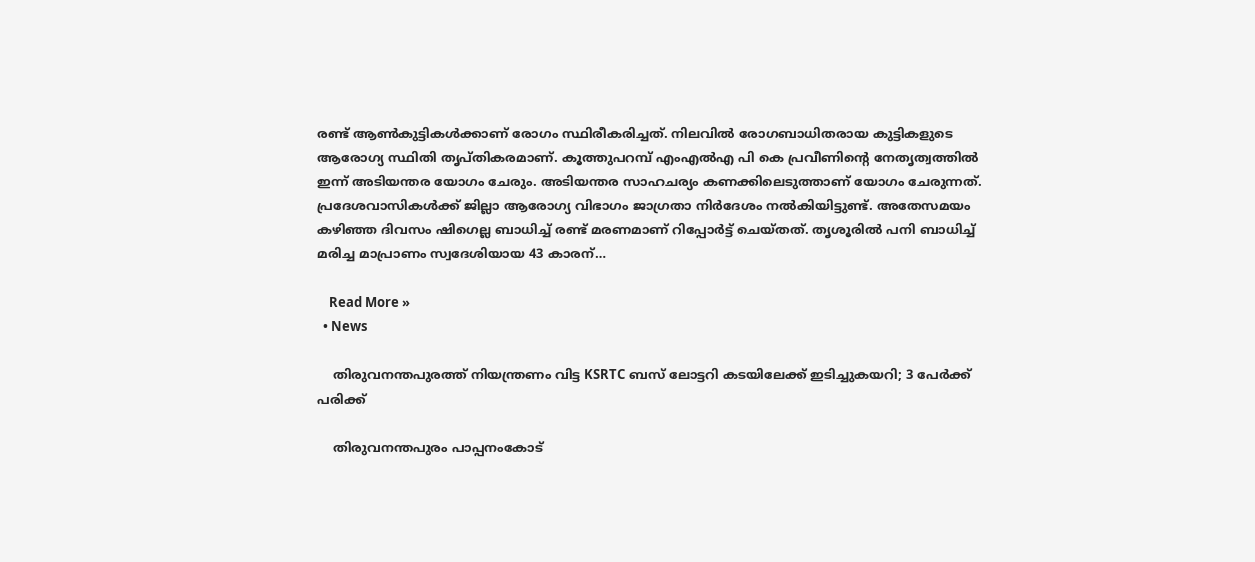രണ്ട് ആണ്‍കുട്ടികള്‍ക്കാണ് രോഗം സ്ഥിരീകരിച്ചത്. നിലവില്‍ രോഗബാധിതരായ കുട്ടികളുടെ ആരോഗ്യ സ്ഥിതി തൃപ്തികരമാണ്. കൂത്തുപറമ്പ് എംഎല്‍എ പി കെ പ്രവീണിന്റെ നേതൃത്വത്തില്‍ ഇന്ന് അടിയന്തര യോഗം ചേരും. അടിയന്തര സാഹചര്യം കണക്കിലെടുത്താണ് യോഗം ചേരുന്നത്. പ്രദേശവാസികള്‍ക്ക് ജില്ലാ ആരോഗ്യ വിഭാഗം ജാഗ്രതാ നിര്‍ദേശം നല്‍കിയിട്ടുണ്ട്. അതേസമയം കഴിഞ്ഞ ദിവസം ഷിഗെല്ല ബാധിച്ച് രണ്ട് മരണമാണ് റിപ്പോര്‍ട്ട് ചെയ്തത്. തൃശൂരില്‍ പനി ബാധിച്ച് മരിച്ച മാപ്രാണം സ്വദേശിയായ 43 കാരന്…

    Read More »
  • News

    തിരുവനന്തപുരത്ത് നിയന്ത്രണം വിട്ട KSRTC ബസ് ലോട്ടറി കടയിലേക്ക് ഇടിച്ചുകയറി; 3 പേര്‍ക്ക് പരിക്ക്

    തിരുവനന്തപുരം പാപ്പനംകോട്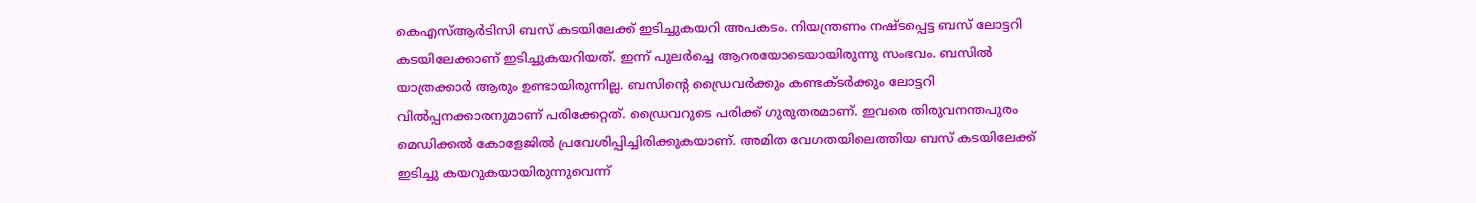കെഎസ്ആര്‍ടിസി ബസ് കടയിലേക്ക് ഇടിച്ചുകയറി അപകടം. നിയന്ത്രണം നഷ്ടപ്പെട്ട ബസ് ലോട്ടറി കടയിലേക്കാണ് ഇടിച്ചുകയറിയത്. ഇന്ന് പുലര്‍ച്ചെ ആറരയോടെയായിരുന്നു സംഭവം. ബസില്‍ യാത്രക്കാര്‍ ആരും ഉണ്ടായിരുന്നില്ല. ബസിന്റെ ഡ്രൈവര്‍ക്കും കണ്ടക്ടര്‍ക്കും ലോട്ടറി വില്‍പ്പനക്കാരനുമാണ് പരിക്കേറ്റത്. ഡ്രൈവറുടെ പരിക്ക് ഗുരുതരമാണ്. ഇവരെ തിരുവനന്തപുരം മെഡിക്കല്‍ കോളേജില്‍ പ്രവേശിപ്പിച്ചിരിക്കുകയാണ്. അമിത വേഗതയിലെത്തിയ ബസ് കടയിലേക്ക് ഇടിച്ചു കയറുകയായിരുന്നുവെന്ന്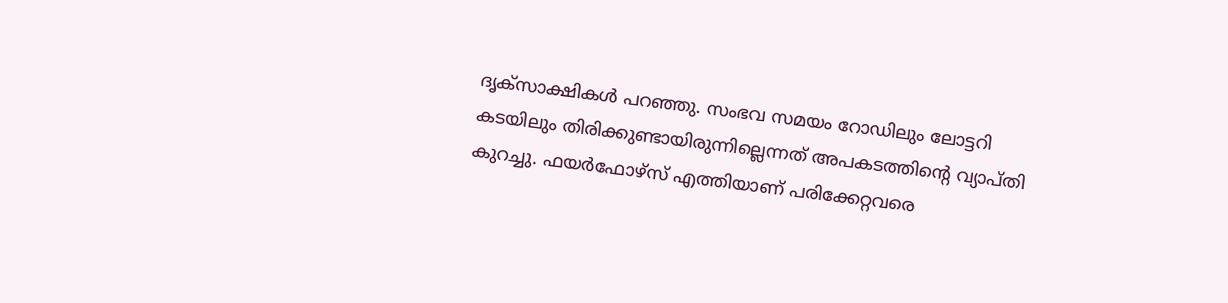ദൃക്സാക്ഷികള്‍ പറഞ്ഞു. സംഭവ സമയം റോഡിലും ലോട്ടറി കടയിലും തിരിക്കുണ്ടായിരുന്നില്ലെന്നത് അപകടത്തിന്റെ വ്യാപ്തി കുറച്ചു. ഫയർഫോഴ്സ് എത്തിയാണ് പരിക്കേറ്റവരെ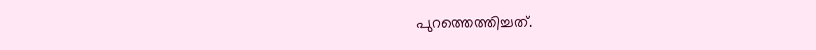പുറത്തെത്തിച്ചത്.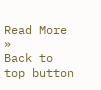Read More »
Back to top button